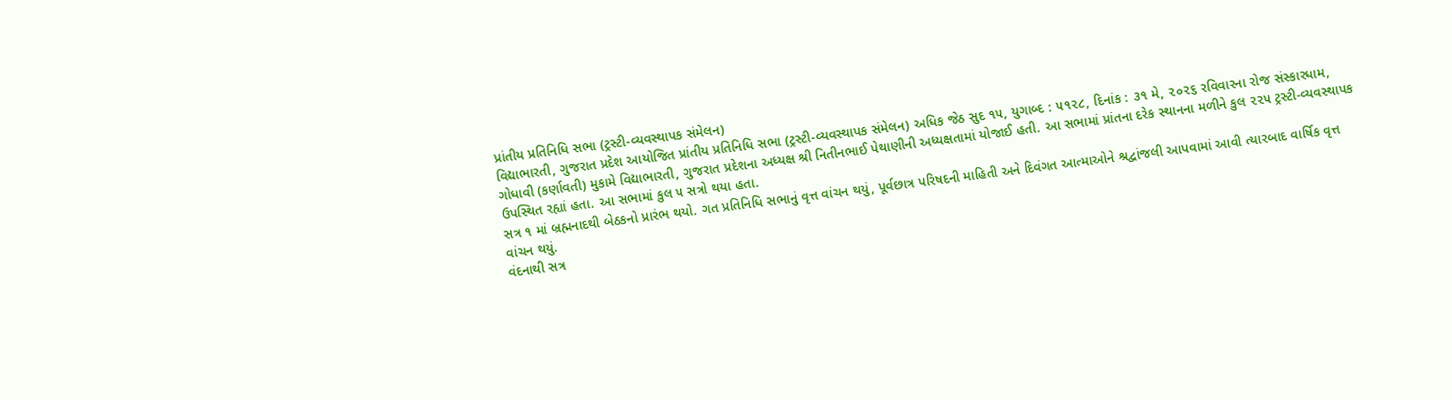પ્રાંતીય પ્રતિનિધિ સભા (ટ્રસ્ટી-વ્યવસ્થાપક સંમેલન)
વિદ્યાભારતી, ગુજરાત પ્રદેશ આયોજિત પ્રાંતીય પ્રતિનિધિ સભા (ટ્રસ્ટી-વ્યવસ્થાપક સંમેલન) અધિક જેઠ સુદ ૧૫, યુગાબ્દ : ૫૧૨૮, દિનાંક : ૩૧ મે, ૨૦૨૬ રવિવારના રોજ સંસ્કારધામ, ગોધાવી (કર્ણાવતી) મુકામે વિદ્યાભારતી, ગુજરાત પ્રદેશના અધ્યક્ષ શ્રી નિતીનભાઈ પેથાણીની અધ્યક્ષતામાં યોજાઈ હતી. આ સભામાં પ્રાંતના દરેક સ્થાનના મળીને કુલ ૨૨૫ ટ્રસ્ટી-વ્યવસ્થાપક ઉપસ્થિત રહ્યાં હતા. આ સભામાં કુલ ૫ સત્રો થયા હતા.
સત્ર ૧ માં બ્રહ્મનાદથી બેઠકનો પ્રારંભ થયો. ગત પ્રતિનિધિ સભાનું વૃત્ત વાંચન થયું, પૂર્વછાત્ર પરિષદની માહિતી અને દિવંગત આત્માઓને શ્રદ્વાંજલી આપવામાં આવી ત્યારબાદ વાર્ષિક વૃત્ત વાંચન થયું.
વંદનાથી સત્ર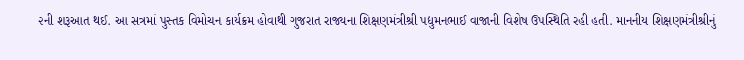૨ની શરૂઆત થઈ. આ સત્રમાં પુસ્તક વિમોચન કાર્યક્રમ હોવાથી ગુજરાત રાજ્યના શિક્ષણમંત્રીશ્રી પદ્યુમનભાઈ વાજાની વિશેષ ઉપસ્થિતિ રહી હતી. માનનીય શિક્ષણમંત્રીશ્રીનું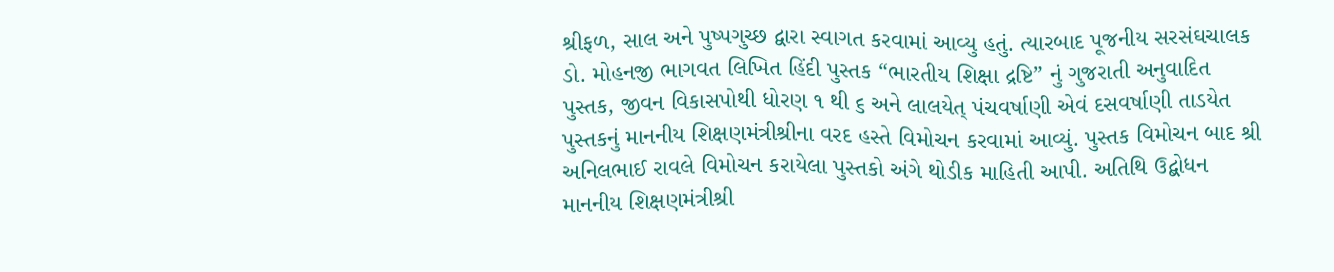શ્રીફળ, સાલ અને પુષ્પગુચ્છ દ્વારા સ્વાગત કરવામાં આવ્યુ હતું. ત્યારબાદ પૂજનીય સરસંઘચાલક ડો. મોહનજી ભાગવત લિખિત હિંદી પુસ્તક “ભારતીય શિક્ષા દ્રષ્ટિ” નું ગુજરાતી અનુવાદિત પુસ્તક, જીવન વિકાસપોથી ધોરણ ૧ થી ૬ અને લાલયેત્ પંચવર્ષાણી એવં દસવર્ષાણી તાડયેત પુસ્તકનું માનનીય શિક્ષણમંત્રીશ્રીના વરદ હસ્તે વિમોચન કરવામાં આવ્યું. પુસ્તક વિમોચન બાદ શ્રી અનિલભાઈ રાવલે વિમોચન કરાયેલા પુસ્તકો અંગે થોડીક માહિતી આપી. અતિથિ ઉદ્બોધન માનનીય શિક્ષણમંત્રીશ્રી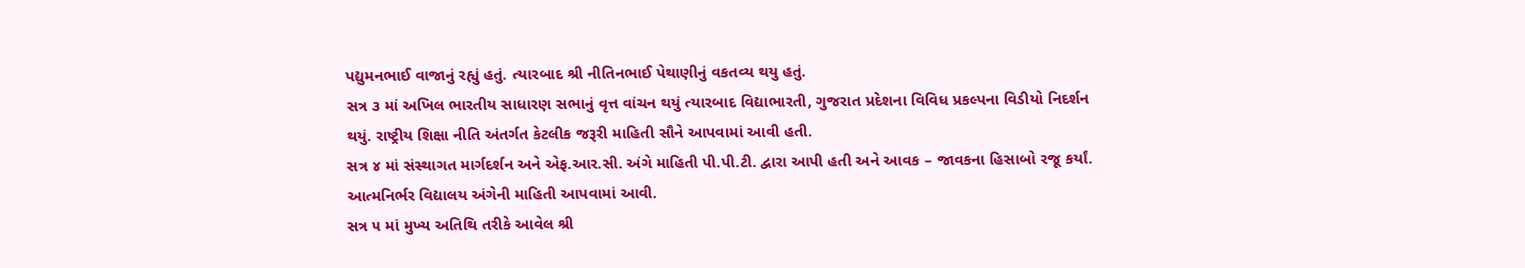પદ્યુમનભાઈ વાજાનું રહ્યું હતું. ત્યારબાદ શ્રી નીતિનભાઈ પેથાણીનું વકતવ્ય થયુ હતું.
સત્ર ૩ માં અખિલ ભારતીય સાધારણ સભાનું વૃત્ત વાંચન થયું ત્યારબાદ વિદ્યાભારતી, ગુજરાત પ્રદેશના વિવિધ પ્રકલ્પના વિડીયો નિદર્શન થયું. રાષ્ટ્રીય શિક્ષા નીતિ અંતર્ગત કેટલીક જરૂરી માહિતી સૌને આપવામાં આવી હતી.
સત્ર ૪ માં સંસ્થાગત માર્ગદર્શન અને એફ.આર.સી. અંગે માહિતી પી.પી.ટી. દ્વારા આપી હતી અને આવક – જાવકના હિસાબો રજૂ કર્યાં. આત્મનિર્ભર વિદ્યાલય અંગેની માહિતી આપવામાં આવી.
સત્ર ૫ માં મુખ્ય અતિથિ તરીકે આવેલ શ્રી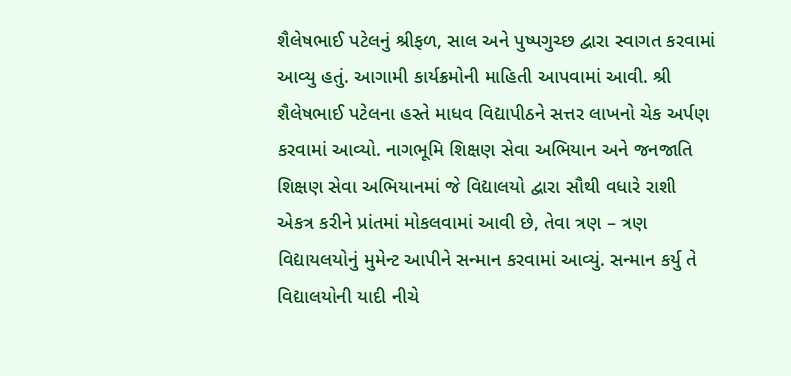શૈલેષભાઈ પટેલનું શ્રીફળ, સાલ અને પુષ્પગુચ્છ દ્વારા સ્વાગત કરવામાં આવ્યુ હતું. આગામી કાર્યક્રમોની માહિતી આપવામાં આવી. શ્રી શૈલેષભાઈ પટેલના હસ્તે માધવ વિદ્યાપીઠને સત્તર લાખનો ચેક અર્પણ કરવામાં આવ્યો. નાગભૂમિ શિક્ષણ સેવા અભિયાન અને જનજાતિ શિક્ષણ સેવા અભિયાનમાં જે વિદ્યાલયો દ્વારા સૌથી વધારે રાશી એકત્ર કરીને પ્રાંતમાં મોકલવામાં આવી છે, તેવા ત્રણ – ત્રણ વિદ્યાયલયોનું મુમેન્ટ આપીને સન્માન કરવામાં આવ્યું. સન્માન કર્યુ તે વિદ્યાલયોની યાદી નીચે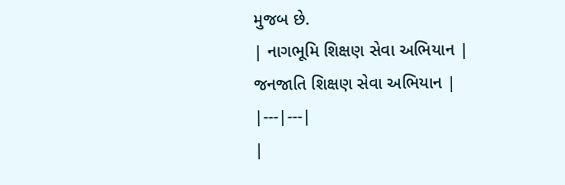મુજબ છે.
| નાગભૂમિ શિક્ષણ સેવા અભિયાન | જનજાતિ શિક્ષણ સેવા અભિયાન |
|---|---|
|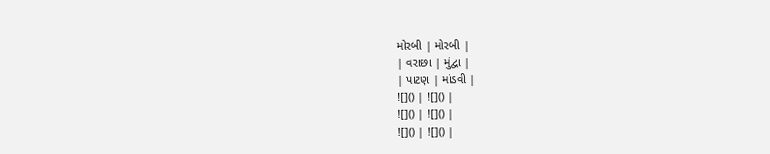મોરબી | મોરબી |
| વરાછા | મુંદ્વા |
| પાટણ | માંડવી |
![]() | ![]() |
![]() | ![]() |
![]() | ![]() |